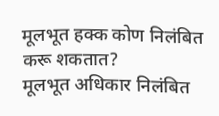मूलभूत हक्क कोण निलंबित करू शकतात?
मूलभूत अधिकार निलंबित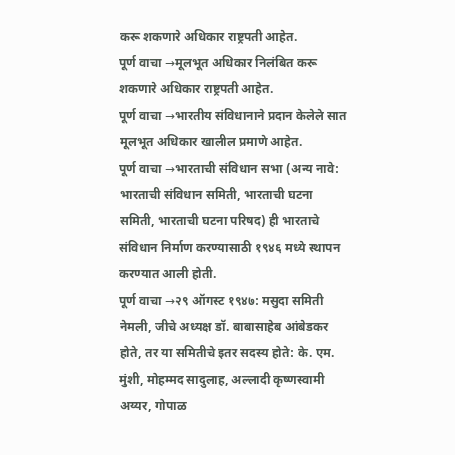करू शकणारे अधिकार राष्ट्रपती आहेत.
पूर्ण वाचा →मूलभूत अधिकार निलंबित करू शकणारे अधिकार राष्ट्रपती आहेत.
पूर्ण वाचा →भारतीय संविधानाने प्रदान केलेले सात मूलभूत अधिकार खालील प्रमाणे आहेत.
पूर्ण वाचा →भारताची संविधान सभा (अन्य नावे: भारताची संविधान समिती, भारताची घटना समिती, भारताची घटना परिषद) ही भारताचे संविधान निर्माण करण्यासाठी १९४६ मध्ये स्थापन करण्यात आली होती.
पूर्ण वाचा →२९ ऑगस्ट १९४७: मसुदा समिती नेमली, जीचे अध्यक्ष डॉ. बाबासाहेब आंबेडकर होते, तर या समितीचे इतर सदस्य होते: के. एम. मुंशी, मोहम्मद सादुलाह, अल्लादी कृष्णस्वामी अय्यर, गोपाळ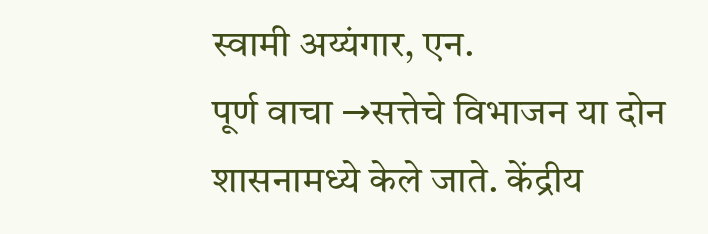स्वामी अय्यंगार, एन.
पूर्ण वाचा →सत्तेचे विभाजन या दोन शासनामध्ये केले जाते. केंद्रीय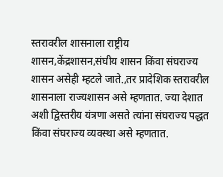स्तरावरील शासनाला राष्ट्रीय शासन,केंद्रशासन,संघीय शासन किंवा संघराज्य शासन असेही म्हटले जाते.,तर प्रादेशिक स्तरावरील शासनाला राज्यशासन असे म्हणतात. ज्या देशात अशी द्विस्तरीय यंत्रणा असते त्यांना संघराज्य पद्धत किंवा संघराज्य व्यवस्था असे म्हणतात.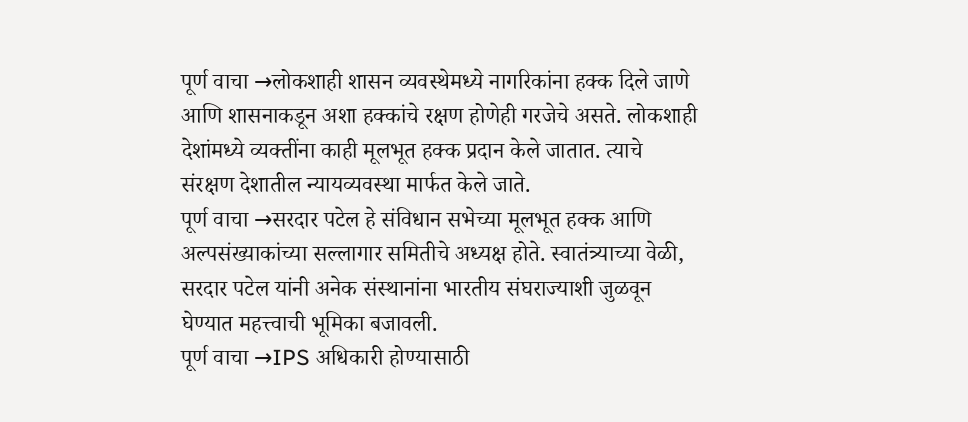पूर्ण वाचा →लोकशाही शासन व्यवस्थेमध्ये नागरिकांना हक्क दिले जाणे आणि शासनाकडून अशा हक्कांचे रक्षण होणेही गरजेचे असते. लोकशाही देशांमध्ये व्यक्तींना काही मूलभूत हक्क प्रदान केले जातात. त्याचे संरक्षण देशातील न्यायव्यवस्था मार्फत केले जाते.
पूर्ण वाचा →सरदार पटेल हे संविधान सभेच्या मूलभूत हक्क आणि अल्पसंख्याकांच्या सल्लागार समितीचे अध्यक्ष होते. स्वातंत्र्याच्या वेळी, सरदार पटेल यांनी अनेक संस्थानांना भारतीय संघराज्याशी जुळवून घेण्यात महत्त्वाची भूमिका बजावली.
पूर्ण वाचा →IPS अधिकारी होण्यासाठी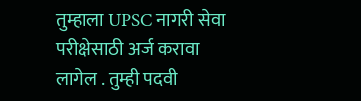तुम्हाला UPSC नागरी सेवा परीक्षेसाठी अर्ज करावा लागेल . तुम्ही पदवी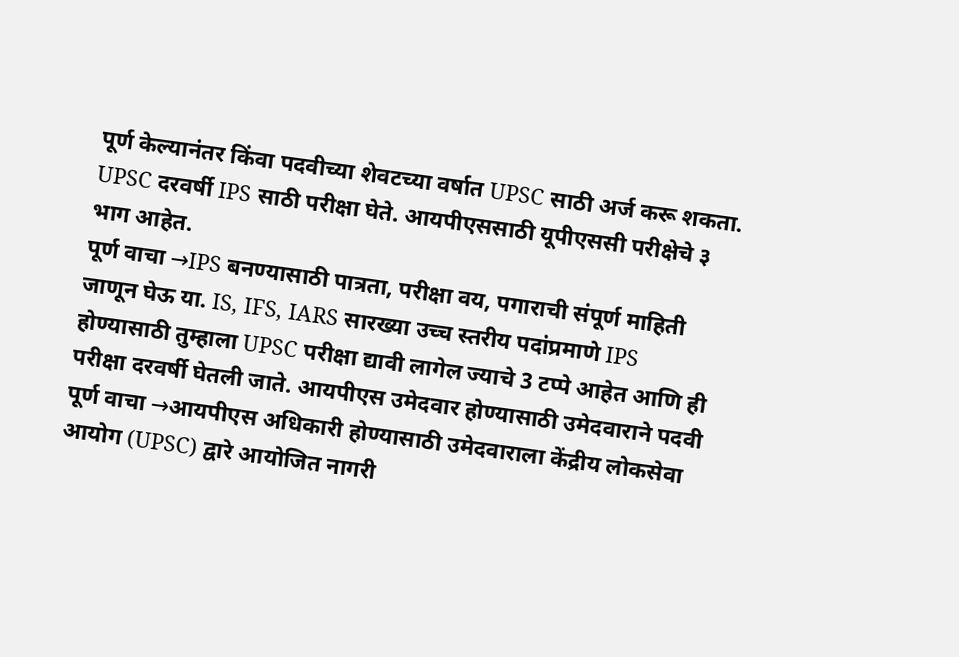पूर्ण केल्यानंतर किंवा पदवीच्या शेवटच्या वर्षात UPSC साठी अर्ज करू शकता. UPSC दरवर्षी IPS साठी परीक्षा घेते. आयपीएससाठी यूपीएससी परीक्षेचे ३ भाग आहेत.
पूर्ण वाचा →IPS बनण्यासाठी पात्रता, परीक्षा वय, पगाराची संपूर्ण माहिती जाणून घेऊ या. IS, IFS, IARS सारख्या उच्च स्तरीय पदांप्रमाणे IPS होण्यासाठी तुम्हाला UPSC परीक्षा द्यावी लागेल ज्याचे 3 टप्पे आहेत आणि ही परीक्षा दरवर्षी घेतली जाते. आयपीएस उमेदवार होण्यासाठी उमेदवाराने पदवी
पूर्ण वाचा →आयपीएस अधिकारी होण्यासाठी उमेदवाराला केंद्रीय लोकसेवा आयोग (UPSC) द्वारे आयोजित नागरी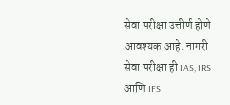सेवा परीक्षा उत्तीर्ण होणे आवश्यक आहे. नागरी सेवा परीक्षा ही IAS, IRS आणि IFS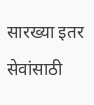सारख्या इतर सेवांसाठी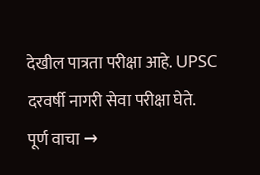देखील पात्रता परीक्षा आहे. UPSC दरवर्षी नागरी सेवा परीक्षा घेते.
पूर्ण वाचा →